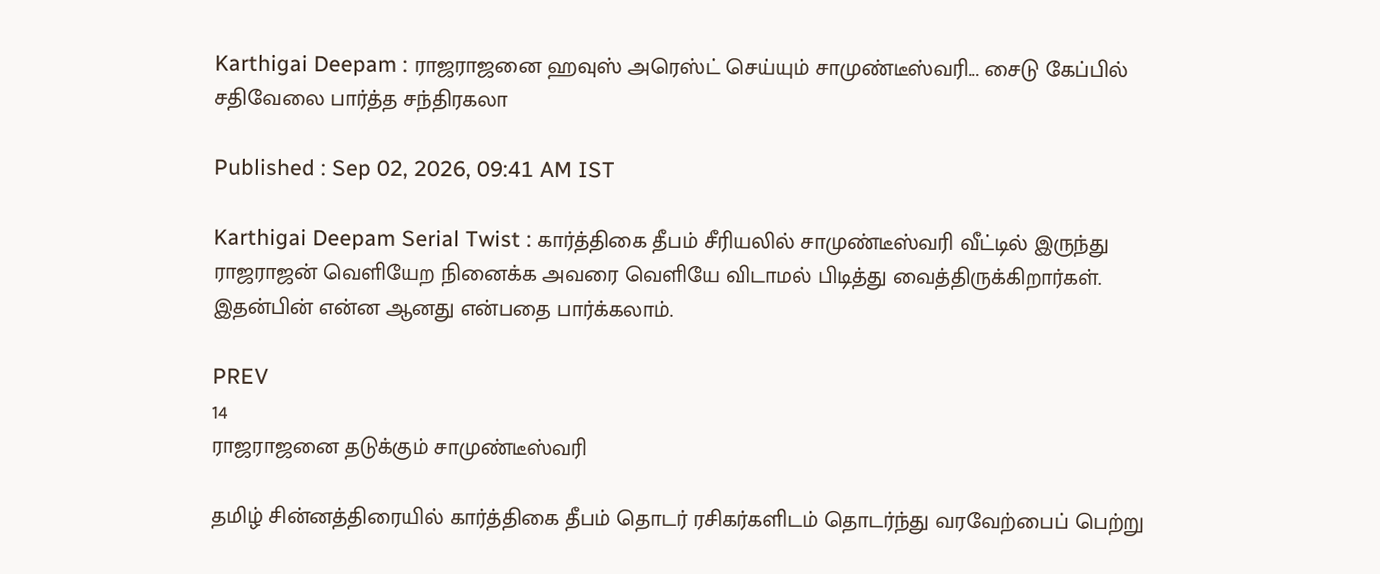Karthigai Deepam : ராஜராஜனை ஹவுஸ் அரெஸ்ட் செய்யும் சாமுண்டீஸ்வரி... சைடு கேப்பில் சதிவேலை பார்த்த சந்திரகலா

Published : Sep 02, 2026, 09:41 AM IST

Karthigai Deepam Serial Twist : கார்த்திகை தீபம் சீரியலில் சாமுண்டீஸ்வரி வீட்டில் இருந்து ராஜராஜன் வெளியேற நினைக்க அவரை வெளியே விடாமல் பிடித்து வைத்திருக்கிறார்கள். இதன்பின் என்ன ஆனது என்பதை பார்க்கலாம்.

PREV
14
ராஜராஜனை தடுக்கும் சாமுண்டீஸ்வரி

தமிழ் சின்னத்திரையில் கார்த்திகை தீபம் தொடர் ரசிகர்களிடம் தொடர்ந்து வரவேற்பைப் பெற்று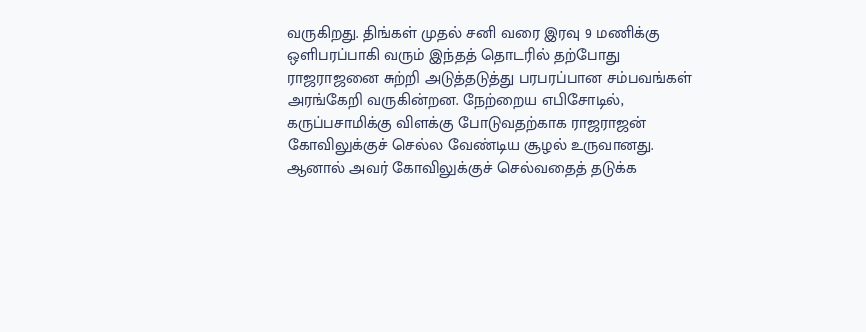வருகிறது. திங்கள் முதல் சனி வரை இரவு 9 மணிக்கு ஒளிபரப்பாகி வரும் இந்தத் தொடரில் தற்போது ராஜராஜனை சுற்றி அடுத்தடுத்து பரபரப்பான சம்பவங்கள் அரங்கேறி வருகின்றன. நேற்றைய எபிசோடில், கருப்பசாமிக்கு விளக்கு போடுவதற்காக ராஜராஜன் கோவிலுக்குச் செல்ல வேண்டிய சூழல் உருவானது. ஆனால் அவர் கோவிலுக்குச் செல்வதைத் தடுக்க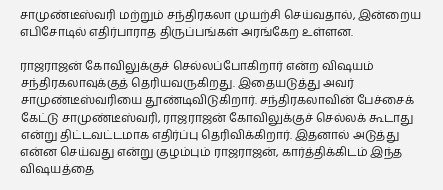சாமுண்டீஸ்வரி மற்றும் சந்திரகலா முயற்சி செய்வதால், இன்றைய எபிசோடில் எதிர்பாராத திருப்பங்கள் அரங்கேற உள்ளன.

ராஜராஜன் கோவிலுக்குச் செல்லப்போகிறார் என்ற விஷயம் சந்திரகலாவுக்குத் தெரியவருகிறது. இதையடுத்து அவர் சாமுண்டீஸ்வரியை தூண்டிவிடுகிறார். சந்திரகலாவின் பேச்சைக் கேட்டு சாமுண்டீஸ்வரி, ராஜராஜன் கோவிலுக்குச் செல்லக் கூடாது என்று திட்டவட்டமாக எதிர்ப்பு தெரிவிக்கிறார். இதனால் அடுத்து என்ன செய்வது என்று குழம்பும் ராஜராஜன், கார்த்திக்கிடம் இந்த விஷயத்தை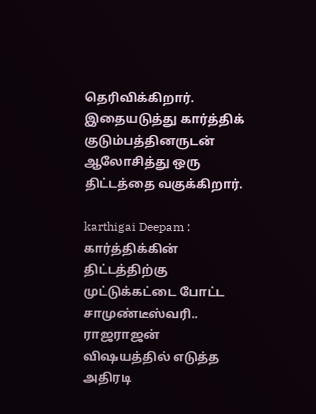தெரிவிக்கிறார். இதையடுத்து கார்த்திக் குடும்பத்தினருடன் ஆலோசித்து ஒரு திட்டத்தை வகுக்கிறார்.

karthigai Deepam : கார்த்திக்கின் திட்டத்திற்கு முட்டுக்கட்டை போட்ட சாமுண்டீஸ்வரி.. ராஜராஜன் விஷயத்தில் எடுத்த அதிரடி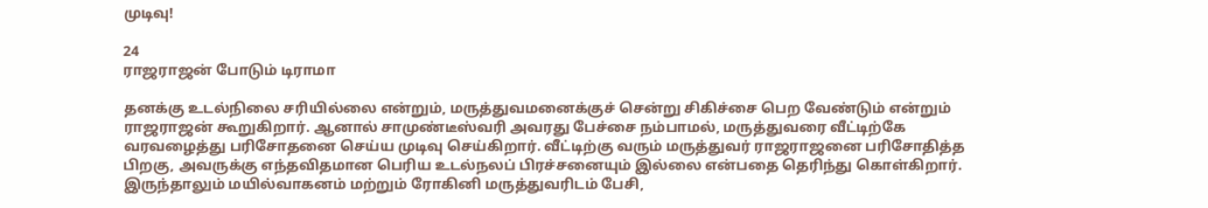முடிவு!

24
ராஜராஜன் போடும் டிராமா

தனக்கு உடல்நிலை சரியில்லை என்றும், மருத்துவமனைக்குச் சென்று சிகிச்சை பெற வேண்டும் என்றும் ராஜராஜன் கூறுகிறார். ஆனால் சாமுண்டீஸ்வரி அவரது பேச்சை நம்பாமல், மருத்துவரை வீட்டிற்கே வரவழைத்து பரிசோதனை செய்ய முடிவு செய்கிறார். வீட்டிற்கு வரும் மருத்துவர் ராஜராஜனை பரிசோதித்த பிறகு, அவருக்கு எந்தவிதமான பெரிய உடல்நலப் பிரச்சனையும் இல்லை என்பதை தெரிந்து கொள்கிறார். இருந்தாலும் மயில்வாகனம் மற்றும் ரோகினி மருத்துவரிடம் பேசி,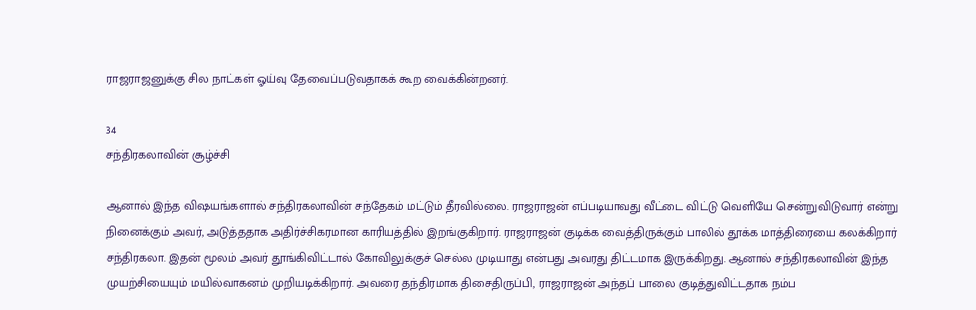ராஜராஜனுக்கு சில நாட்கள் ஓய்வு தேவைப்படுவதாகக் கூற வைக்கின்றனர்.

34
சந்திரகலாவின் சூழ்ச்சி

ஆனால் இந்த விஷயங்களால் சந்திரகலாவின் சந்தேகம் மட்டும் தீரவில்லை. ராஜராஜன் எப்படியாவது வீட்டை விட்டு வெளியே சென்றுவிடுவார் என்று நினைக்கும் அவர், அடுத்ததாக அதிர்ச்சிகரமான காரியத்தில் இறங்குகிறார். ராஜராஜன் குடிக்க வைத்திருக்கும் பாலில் தூக்க மாத்திரையை கலக்கிறார் சந்திரகலா. இதன் மூலம் அவர் தூங்கிவிட்டால் கோவிலுக்குச் செல்ல முடியாது என்பது அவரது திட்டமாக இருக்கிறது. ஆனால் சந்திரகலாவின் இந்த முயற்சியையும் மயில்வாகனம் முறியடிக்கிறார். அவரை தந்திரமாக திசைதிருப்பி, ராஜராஜன் அந்தப் பாலை குடித்துவிட்டதாக நம்ப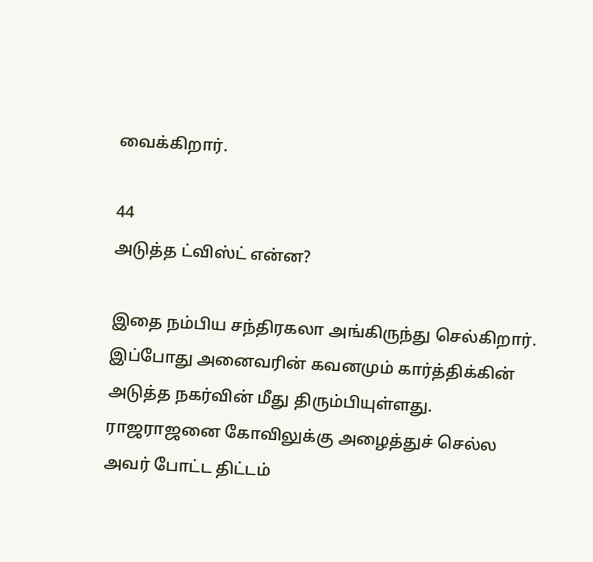வைக்கிறார்.

44
அடுத்த ட்விஸ்ட் என்ன?

இதை நம்பிய சந்திரகலா அங்கிருந்து செல்கிறார். இப்போது அனைவரின் கவனமும் கார்த்திக்கின் அடுத்த நகர்வின் மீது திரும்பியுள்ளது. ராஜராஜனை கோவிலுக்கு அழைத்துச் செல்ல அவர் போட்ட திட்டம்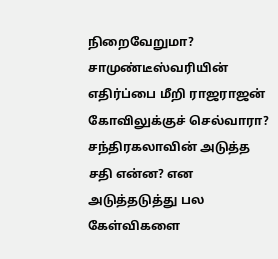நிறைவேறுமா? சாமுண்டீஸ்வரியின் எதிர்ப்பை மீறி ராஜராஜன் கோவிலுக்குச் செல்வாரா? சந்திரகலாவின் அடுத்த சதி என்ன? என அடுத்தடுத்து பல கேள்விகளை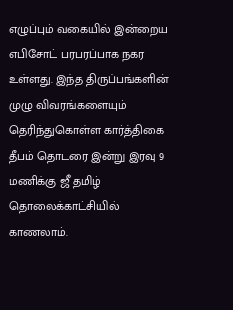எழுப்பும் வகையில் இன்றைய எபிசோட் பரபரப்பாக நகர உள்ளது. இந்த திருப்பங்களின் முழு விவரங்களையும் தெரிந்துகொள்ள கார்த்திகை தீபம் தொடரை இன்று இரவு 9 மணிக்கு ஜீ தமிழ் தொலைக்காட்சியில் காணலாம்.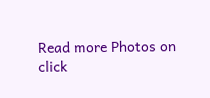Read more Photos on
click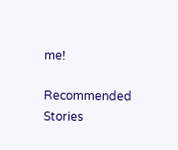me!

Recommended Stories